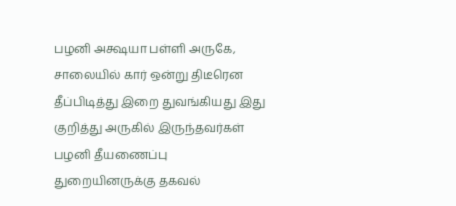பழனி அக்ஷயா பள்ளி அருகே, சாலையில் கார் ஒன்று திடீரென தீப்பிடித்து இறை துவங்கியது இது குறித்து அருகில் இருந்தவர்கள் பழனி தீயணைப்பு துறையினருக்கு தகவல்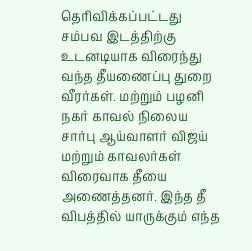தெரிவிக்கப்பட்டது சம்பவ இடத்திற்கு உடனடியாக விரைந்து வந்த தீயணைப்பு துறை வீரர்கள். மற்றும் பழனி நகர் காவல் நிலைய சார்பு ஆய்வாளர் விஜய் மற்றும் காவலர்கள் விரைவாக தீயை அணைத்தனர். இந்த தீ விபத்தில் யாருக்கும் எந்த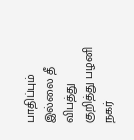பாதிப்பும் இல்லை தீ விபத்து குறித்து பழனி நகர்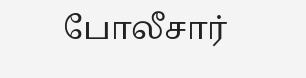போலீசார்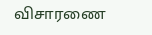விசாரணை